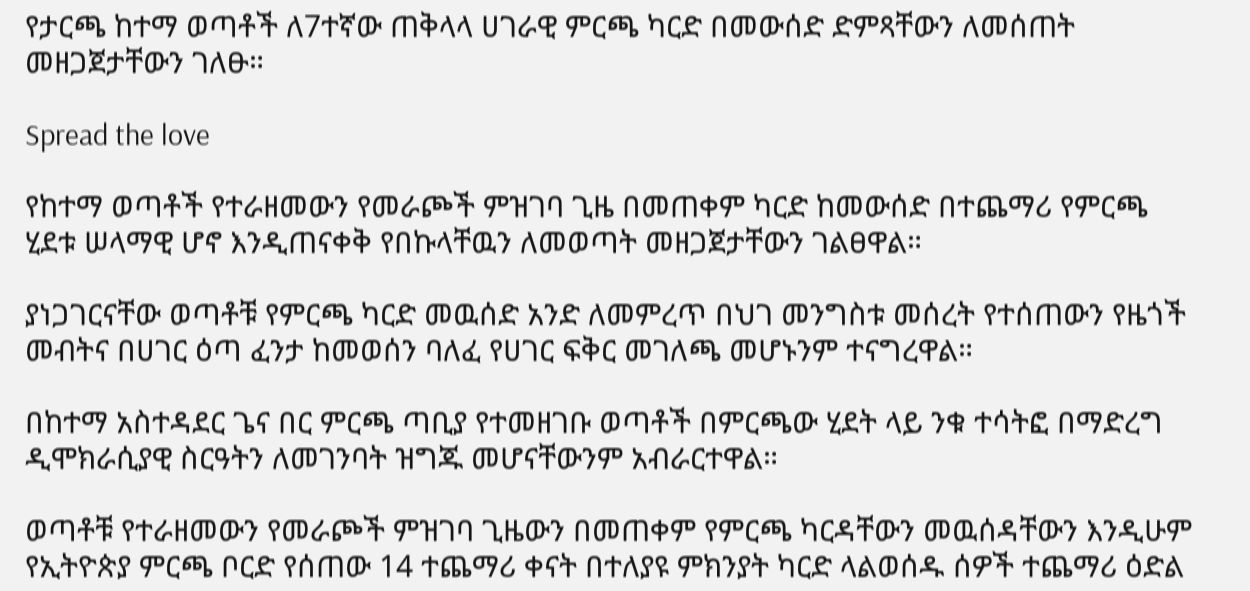የታርጫ ከተማ ወጣቶች ለ7ተኛው ጠቅላላ ሀገራዊ ምርጫ ካርድ በመውሰድ ድምጻቸውን ለመሰጠት መዘጋጀታቸውን ገለፁ።

Spread the love

የከተማ ወጣቶች የተራዘመውን የመራጮች ምዝገባ ጊዜ በመጠቀም ካርድ ከመውሰድ በተጨማሪ የምርጫ ሂደቱ ሠላማዊ ሆኖ እንዲጠናቀቅ የበኩላቸዉን ለመወጣት መዘጋጀታቸውን ገልፀዋል።

ያነጋገርናቸው ወጣቶቹ የምርጫ ካርድ መዉሰድ አንድ ለመምረጥ በህገ መንግስቱ መሰረት የተሰጠውን የዜጎች መብትና በሀገር ዕጣ ፈንታ ከመወሰን ባለፈ የሀገር ፍቅር መገለጫ መሆኑንም ተናግረዋል።

በከተማ አስተዳደር ጌና በር ምርጫ ጣቢያ የተመዘገቡ ወጣቶች በምርጫው ሂደት ላይ ንቁ ተሳትፎ በማድረግ ዲሞክራሲያዊ ስርዓትን ለመገንባት ዝግጁ መሆናቸውንም አብራርተዋል።

ወጣቶቹ የተራዘመውን የመራጮች ምዝገባ ጊዜውን በመጠቀም የምርጫ ካርዳቸውን መዉሰዳቸውን እንዲሁም የኢትዮጵያ ምርጫ ቦርድ የሰጠው 14 ተጨማሪ ቀናት በተለያዩ ምክንያት ካርድ ላልወሰዱ ሰዎች ተጨማሪ ዕድል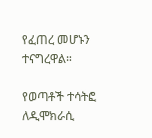የፈጠረ መሆኑን ተናግረዋል።

የወጣቶች ተሳትፎ ለዲሞክራሲ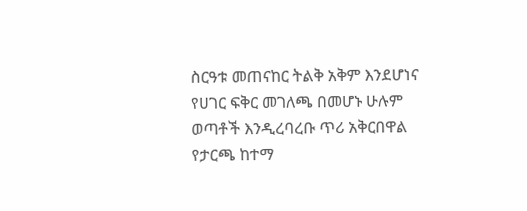ስርዓቱ መጠናከር ትልቅ አቅም እንደሆነና የሀገር ፍቅር መገለጫ በመሆኑ ሁሉም ወጣቶች እንዲረባረቡ ጥሪ አቅርበዋል የታርጫ ከተማ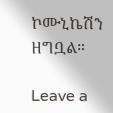ኮሙኒኬሽን ዘግቧል።

Leave a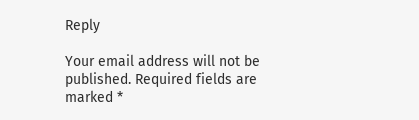Reply

Your email address will not be published. Required fields are marked *